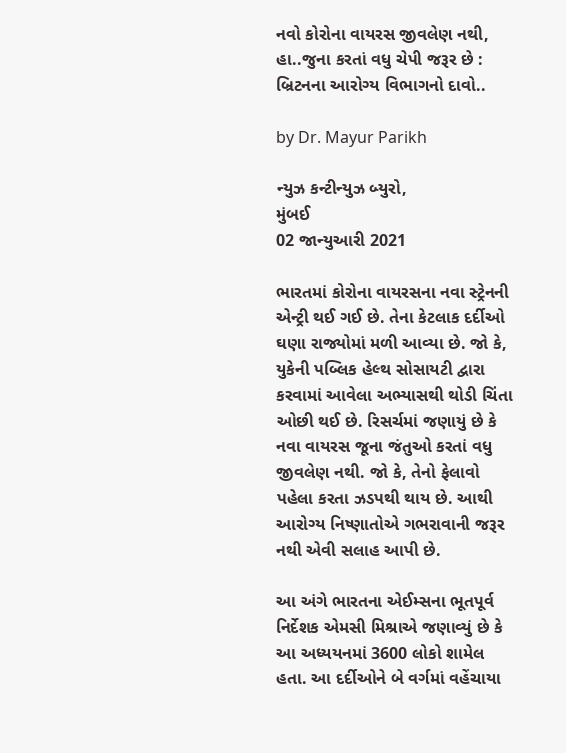નવો કોરોના વાયરસ જીવલેણ નથી, હા..જુના કરતાં વધુ ચેપી જરૂર છે : બ્રિટનના આરોગ્ય વિભાગનો દાવો..

by Dr. Mayur Parikh

ન્યુઝ કન્ટીન્યુઝ બ્યુરો,
મુંબઈ
02 જાન્યુઆરી 2021

ભારતમાં કોરોના વાયરસના નવા સ્ટ્રેનની એન્ટ્રી થઈ ગઈ છે. તેના કેટલાક દર્દીઓ ઘણા રાજ્યોમાં મળી આવ્યા છે. જો કે, યુકેની પબ્લિક હેલ્થ સોસાયટી દ્વારા કરવામાં આવેલા અભ્યાસથી થોડી ચિંતા ઓછી થઈ છે. રિસર્ચમાં જણાયું છે કે નવા વાયરસ જૂના જંતુઓ કરતાં વધુ જીવલેણ નથી. જો કે, તેનો ફેલાવો પહેલા કરતા ઝડપથી થાય છે. આથી આરોગ્ય નિષ્ણાતોએ ગભરાવાની જરૂર નથી એવી સલાહ આપી છે.

આ અંગે ભારતના એઈમ્સના ભૂતપૂર્વ નિર્દેશક એમસી મિશ્રાએ જણાવ્યું છે કે આ અધ્યયનમાં 3600 લોકો શામેલ હતા. આ દર્દીઓને બે વર્ગમાં વહેંચાયા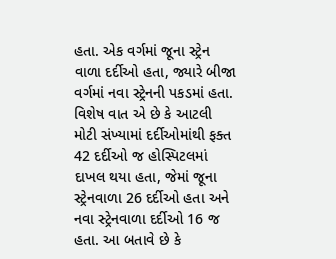હતા. એક વર્ગમાં જૂના સ્ટ્રેન વાળા દર્દીઓ હતા, જ્યારે બીજા વર્ગમાં નવા સ્ટ્રેનની પકડમાં હતા. વિશેષ વાત એ છે કે આટલી મોટી સંખ્યામાં દર્દીઓમાંથી ફક્ત 42 દર્દીઓ જ હોસ્પિટલમાં દાખલ થયા હતા, જેમાં જૂના સ્ટ્રેનવાળા 26 દર્દીઓ હતા અને નવા સ્ટ્રેનવાળા દર્દીઓ 16 જ હતા. આ બતાવે છે કે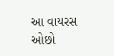આ વાયરસ ઓછો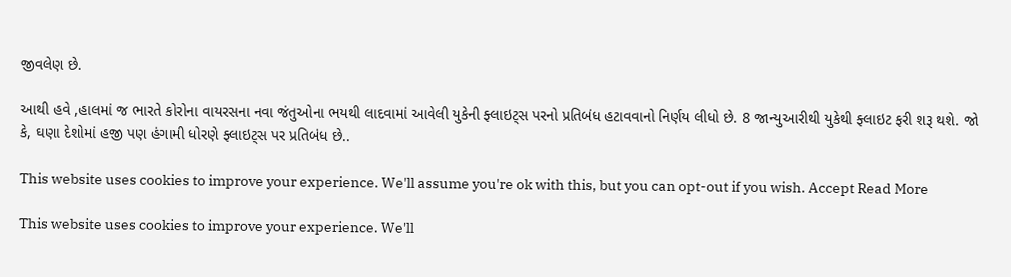જીવલેણ છે.

આથી હવે ,હાલમાં જ ભારતે કોરોના વાયરસના નવા જંતુઓના ભયથી લાદવામાં આવેલી યુકેની ફ્લાઇટ્સ પરનો પ્રતિબંધ હટાવવાનો નિર્ણય લીધો છે. 8 જાન્યુઆરીથી યુકેથી ફ્લાઇટ ફરી શરૂ થશે. જો કે, ઘણા દેશોમાં હજી પણ હંગામી ધોરણે ફ્લાઇટ્સ પર પ્રતિબંધ છે..

This website uses cookies to improve your experience. We'll assume you're ok with this, but you can opt-out if you wish. Accept Read More

This website uses cookies to improve your experience. We'll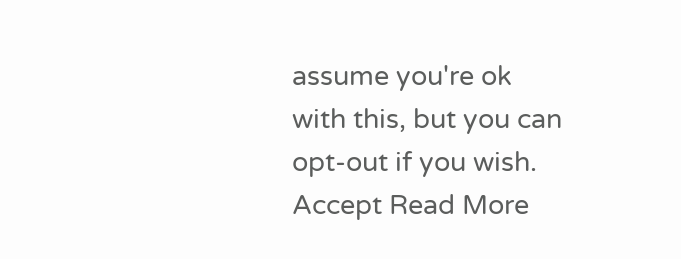assume you're ok with this, but you can opt-out if you wish. Accept Read More